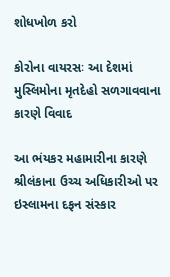શોધખોળ કરો

કોરોના વાયરસઃ આ દેશમાં મુસ્લિમોના મૃતદેહો સળગાવવાના કારણે વિવાદ

આ ભંયકર મહામારીના કારણે શ્રીલંકાના ઉચ્ચ અધિકારીઓ પર ઇસ્લામના દફન સંસ્કાર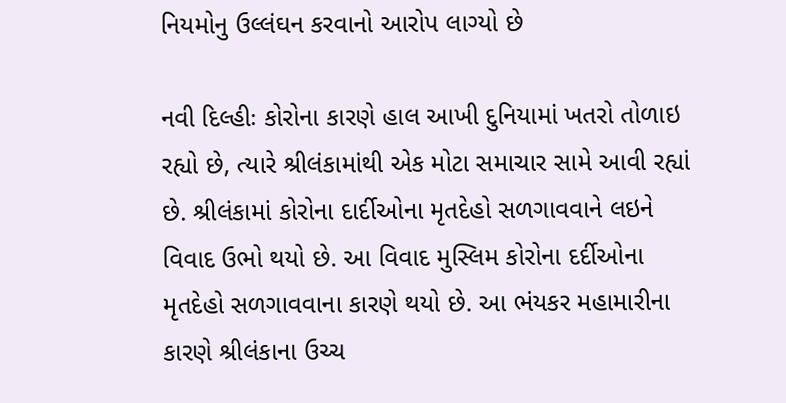નિયમોનુ ઉલ્લંઘન કરવાનો આરોપ લાગ્યો છે

નવી દિલ્હીઃ કોરોના કારણે હાલ આખી દુનિયામાં ખતરો તોળાઇ રહ્યો છે, ત્યારે શ્રીલંકામાંથી એક મોટા સમાચાર સામે આવી રહ્યાં છે. શ્રીલંકામાં કોરોના દાર્દીઓના મૃતદેહો સળગાવવાને લઇને વિવાદ ઉભો થયો છે. આ વિવાદ મુસ્લિમ કોરોના દર્દીઓના મૃતદેહો સળગાવવાના કારણે થયો છે. આ ભંયકર મહામારીના કારણે શ્રીલંકાના ઉચ્ચ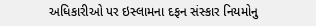અધિકારીઓ પર ઇસ્લામના દફન સંસ્કાર નિયમોનુ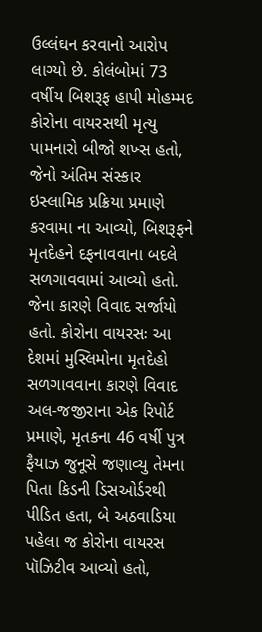ઉલ્લંઘન કરવાનો આરોપ લાગ્યો છે. કોલંબોમાં 73 વર્ષીય બિશરૂફ હાપી મોહમ્મદ કોરોના વાયરસથી મૃત્યુ પામનારો બીજો શખ્સ હતો, જેનો અંતિમ સંસ્કાર ઇસ્લામિક પ્રક્રિયા પ્રમાણે કરવામા ના આવ્યો, બિશરૂફને મૃતદેહને દફનાવવાના બદલે સળગાવવામાં આવ્યો હતો. જેના કારણે વિવાદ સર્જાયો હતો. કોરોના વાયરસઃ આ દેશમાં મુસ્લિમોના મૃતદેહો સળગાવવાના કારણે વિવાદ
અલ-જજીરાના એક રિપોર્ટ પ્રમાણે, મૃતકના 46 વર્ષી પુત્ર ફૈયાઝ જુનૂસે જણાવ્યુ તેમના પિતા કિડની ડિસઓર્ડરથી પીડિત હતા, બે અઠવાડિયા પહેલા જ કોરોના વાયરસ પૉઝિટીવ આવ્યો હતો,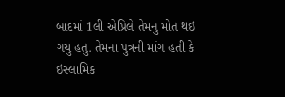બાદમાં 1લી એપ્રિલે તેમનુ મોત થઇ ગયુ હતુ. તેમના પુત્રની માંગ હતી કે ઇસ્લામિક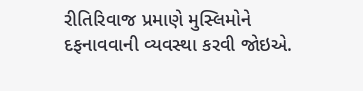રીતિરિવાજ પ્રમાણે મુસ્લિમોને દફનાવવાની વ્યવસ્થા કરવી જોઇએ.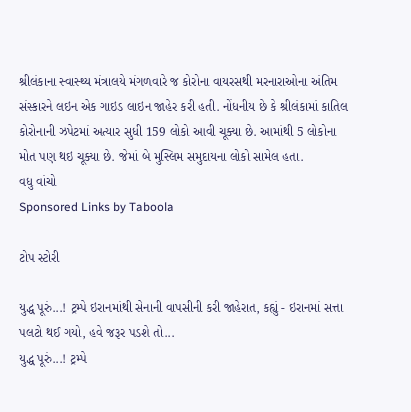શ્રીલંકાના સ્વાસ્થ્ય મંત્રાલયે મંગળવારે જ કોરોના વાયરસથી મરનારાઓના અંતિમ સંસ્કારને લઇન એક ગાઇડ લાઇન જાહેર કરી હતી. નોંધનીય છે કે શ્રીલંકામાં કાતિલ કોરોનાની ઝપેટમાં અત્યાર સુધી 159 લોકો આવી ચૂક્યા છે. આમાંથી 5 લોકોના મોત પણ થઇ ચૂક્યા છે. જેમાં બે મુસ્લિમ સમુદાયના લોકો સામેલ હતા.
વધુ વાંચો
Sponsored Links by Taboola

ટોપ સ્ટોરી

યુદ્ધ પૂરું...! ટ્રમ્પે ઇરાનમાંથી સેનાની વાપસીની કરી જાહેરાત, કહ્યું - ઇરાનમાં સત્તા પલટો થઈ ગયો, હવે જરૂર પડશે તો...
યુદ્ધ પૂરું...! ટ્રમ્પે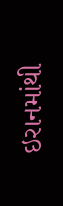ઇરાનમાંથી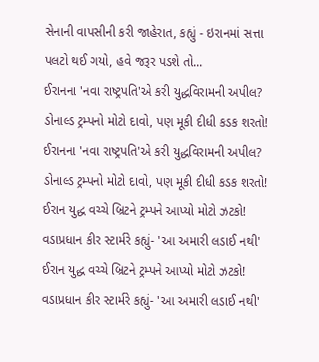સેનાની વાપસીની કરી જાહેરાત, કહ્યું - ઇરાનમાં સત્તા પલટો થઈ ગયો, હવે જરૂર પડશે તો...
ઈરાનના 'નવા રાષ્ટ્રપતિ'એ કરી યુદ્ધવિરામની અપીલ? ડોનાલ્ડ ટ્રમ્પનો મોટો દાવો, પણ મૂકી દીધી કડક શરતો!
ઈરાનના 'નવા રાષ્ટ્રપતિ'એ કરી યુદ્ધવિરામની અપીલ? ડોનાલ્ડ ટ્રમ્પનો મોટો દાવો, પણ મૂકી દીધી કડક શરતો!
ઈરાન યુદ્ધ વચ્ચે બ્રિટને ટ્રમ્પને આપ્યો મોટો ઝટકો! વડાપ્રધાન કીર સ્ટાર્મરે કહ્યું- 'આ અમારી લડાઈ નથી'
ઈરાન યુદ્ધ વચ્ચે બ્રિટને ટ્રમ્પને આપ્યો મોટો ઝટકો! વડાપ્રધાન કીર સ્ટાર્મરે કહ્યું- 'આ અમારી લડાઈ નથી'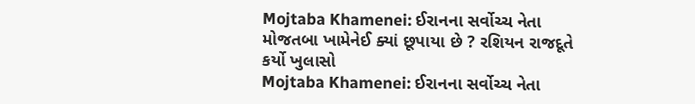Mojtaba Khamenei: ઈરાનના સર્વોચ્ચ નેતા મોજતબા ખામેનેઈ ક્યાં છૂપાયા છે ? રશિયન રાજદૂતે કર્યો ખુલાસો
Mojtaba Khamenei: ઈરાનના સર્વોચ્ચ નેતા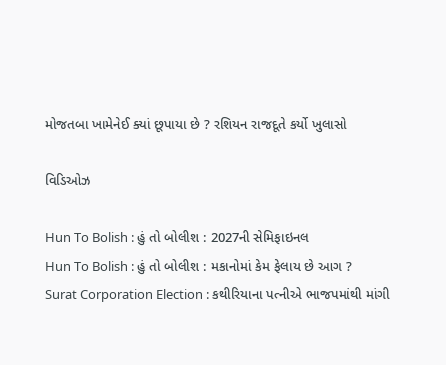મોજતબા ખામેનેઈ ક્યાં છૂપાયા છે ? રશિયન રાજદૂતે કર્યો ખુલાસો

વિડિઓઝ

Hun To Bolish : હું તો બોલીશ : 2027ની સેમિફાઇનલ
Hun To Bolish : હું તો બોલીશ : મકાનોમાં કેમ ફેલાય છે આગ ?
Surat Corporation Election : કથીરિયાના પત્નીએ ભાજપમાંથી માંગી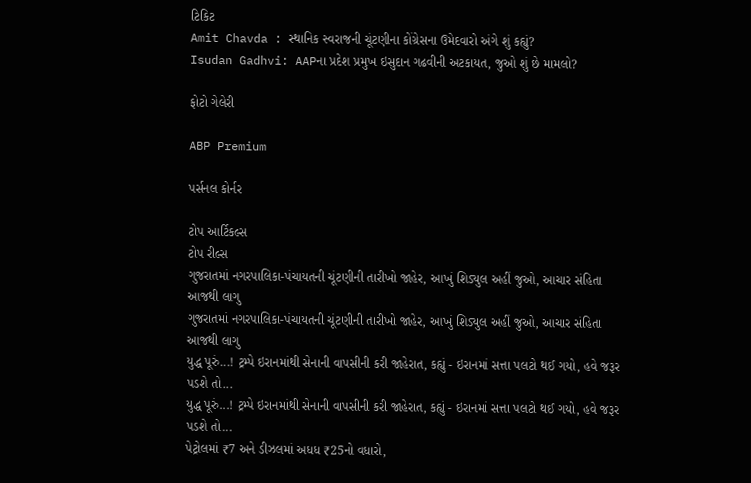ટિકિટ
Amit Chavda : સ્થાનિક સ્વરાજની ચૂંટણીના કોંગ્રેસના ઉમેદવારો અંગે શું કહ્યું?
Isudan Gadhvi: AAPના પ્રદેશ પ્રમુખ ઇસુદાન ગઢવીની અટકાયત, જુઓ શું છે મામલો?

ફોટો ગેલેરી

ABP Premium

પર્સનલ કોર્નર

ટોપ આર્ટિકલ્સ
ટોપ રીલ્સ
ગુજરાતમાં નગરપાલિકા-પંચાયતની ચૂંટણીની તારીખો જાહેર, આખું શિડ્યુલ અહીં જુઓ, આચાર સંહિતા આજથી લાગુ
ગુજરાતમાં નગરપાલિકા-પંચાયતની ચૂંટણીની તારીખો જાહેર, આખું શિડ્યુલ અહીં જુઓ, આચાર સંહિતા આજથી લાગુ
યુદ્ધ પૂરું...! ટ્રમ્પે ઇરાનમાંથી સેનાની વાપસીની કરી જાહેરાત, કહ્યું - ઇરાનમાં સત્તા પલટો થઈ ગયો, હવે જરૂર પડશે તો...
યુદ્ધ પૂરું...! ટ્રમ્પે ઇરાનમાંથી સેનાની વાપસીની કરી જાહેરાત, કહ્યું - ઇરાનમાં સત્તા પલટો થઈ ગયો, હવે જરૂર પડશે તો...
પેટ્રોલમાં ₹7 અને ડીઝલમાં અધધ ₹25નો વધારો,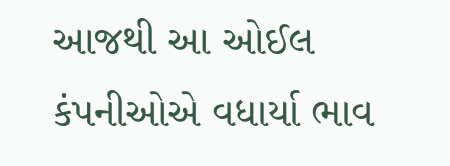આજથી આ ઓઈલ કંપનીઓએ વધાર્યા ભાવ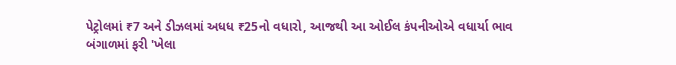પેટ્રોલમાં ₹7 અને ડીઝલમાં અધધ ₹25નો વધારો, આજથી આ ઓઈલ કંપનીઓએ વધાર્યા ભાવ
બંગાળમાં ફરી 'ખેલા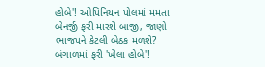હોબે'! ઓપિનિયન પોલમાં મમતા બેનર્જી ફરી મારશે બાજી, જાણો ભાજપને કેટલી બેઠક મળશે?
બંગાળમાં ફરી 'ખેલા હોબે'!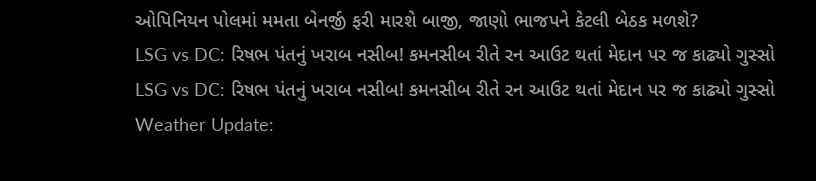ઓપિનિયન પોલમાં મમતા બેનર્જી ફરી મારશે બાજી, જાણો ભાજપને કેટલી બેઠક મળશે?
LSG vs DC: રિષભ પંતનું ખરાબ નસીબ! કમનસીબ રીતે રન આઉટ થતાં મેદાન પર જ કાઢ્યો ગુસ્સો
LSG vs DC: રિષભ પંતનું ખરાબ નસીબ! કમનસીબ રીતે રન આઉટ થતાં મેદાન પર જ કાઢ્યો ગુસ્સો
Weather Update: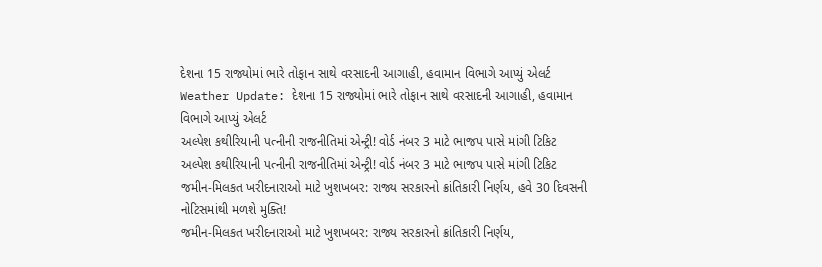દેશના 15 રાજ્યોમાં ભારે તોફાન સાથે વરસાદની આગાહી, હવામાન વિભાગે આપ્યું એલર્ટ
Weather Update: દેશના 15 રાજ્યોમાં ભારે તોફાન સાથે વરસાદની આગાહી, હવામાન વિભાગે આપ્યું એલર્ટ
અલ્પેશ કથીરિયાની પત્નીની રાજનીતિમાં એન્ટ્રી! વોર્ડ નંબર 3 માટે ભાજપ પાસે માંગી ટિકિટ
અલ્પેશ કથીરિયાની પત્નીની રાજનીતિમાં એન્ટ્રી! વોર્ડ નંબર 3 માટે ભાજપ પાસે માંગી ટિકિટ
જમીન-મિલકત ખરીદનારાઓ માટે ખુશખબર: રાજ્ય સરકારનો ક્રાંતિકારી નિર્ણય, હવે 30 દિવસની નોટિસમાંથી મળશે મુક્તિ!
જમીન-મિલકત ખરીદનારાઓ માટે ખુશખબર: રાજ્ય સરકારનો ક્રાંતિકારી નિર્ણય,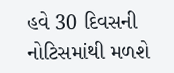હવે 30 દિવસની નોટિસમાંથી મળશે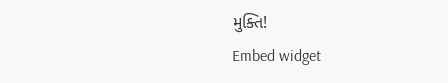મુક્તિ!
Embed widget